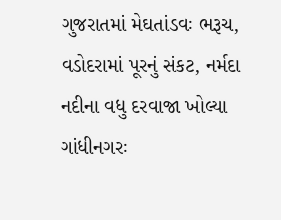ગુજરાતમાં મેઘતાંડવઃ ભરૂચ, વડોદરામાં પૂરનું સંકટ, નર્મદા નદીના વધુ દરવાજા ખોલ્યા
ગાંધીનગરઃ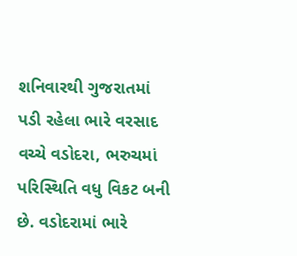શનિવારથી ગુજરાતમાં પડી રહેલા ભારે વરસાદ વચ્ચે વડોદરા, ભરુચમાં પરિસ્થિતિ વધુ વિકટ બની છે. વડોદરામાં ભારે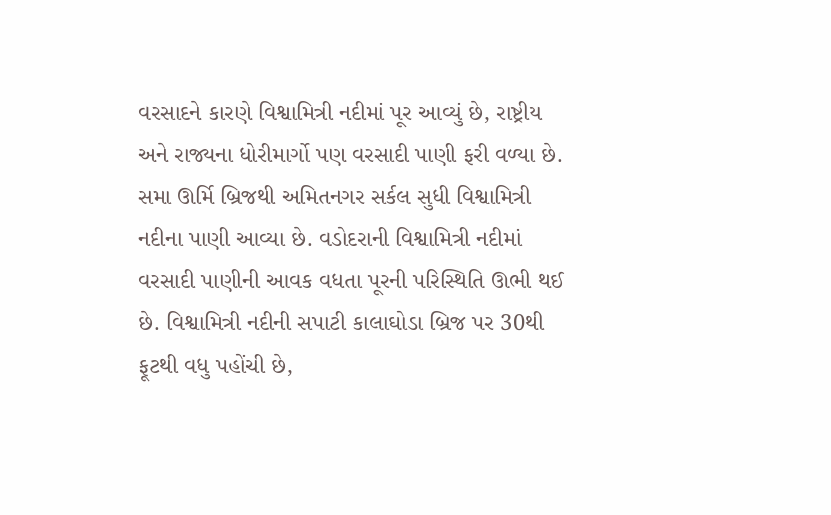વરસાદને કારણે વિશ્વામિત્રી નદીમાં પૂર આવ્યું છે, રાષ્ટ્રીય અને રાજ્યના ધોરીમાર્ગો પણ વરસાદી પાણી ફરી વળ્યા છે. સમા ઊર્મિ બ્રિજથી અમિતનગર સર્કલ સુધી વિશ્વામિત્રી નદીના પાણી આવ્યા છે. વડોદરાની વિશ્વામિત્રી નદીમાં વરસાદી પાણીની આવક વધતા પૂરની પરિસ્થિતિ ઊભી થઈ છે. વિશ્વામિત્રી નદીની સપાટી કાલાઘોડા બ્રિજ પર 30થી ફૂટથી વધુ પહોંચી છે,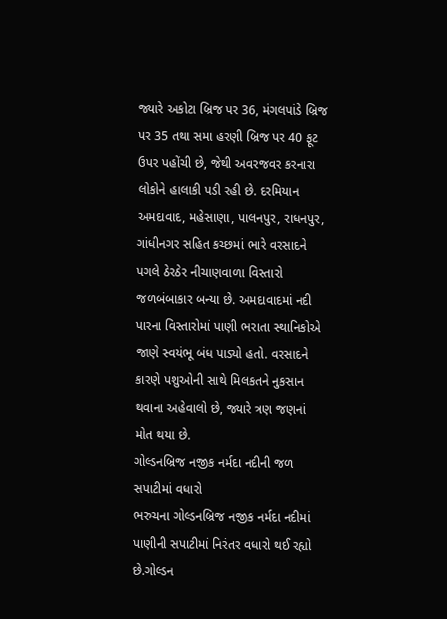જ્યારે અકોટા બ્રિજ પર 36, મંગલપાંડે બ્રિજ પર 35 તથા સમા હરણી બ્રિજ પર 40 ફૂટ ઉપર પહોંચી છે, જેથી અવરજવર કરનારા લોકોને હાલાકી પડી રહી છે. દરમિયાન અમદાવાદ, મહેસાણા, પાલનપુર, રાધનપુર, ગાંધીનગર સહિત કચ્છમાં ભારે વરસાદને પગલે ઠેરઠેર નીચાણવાળા વિસ્તારો જળબંબાકાર બન્યા છે. અમદાવાદમાં નદી પારના વિસ્તારોમાં પાણી ભરાતા સ્થાનિકોએ જાણે સ્વયંભૂ બંધ પાડ્યો હતો. વરસાદને કારણે પશુઓની સાથે મિલકતને નુકસાન થવાના અહેવાલો છે, જ્યારે ત્રણ જણનાં મોત થયા છે.
ગોલ્ડનબ્રિજ નજીક નર્મદા નદીની જળ સપાટીમાં વધારો
ભરુચના ગોલ્ડનબ્રિજ નજીક નર્મદા નદીમાં પાણીની સપાટીમાં નિરંતર વધારો થઈ રહ્યો છે.ગોલ્ડન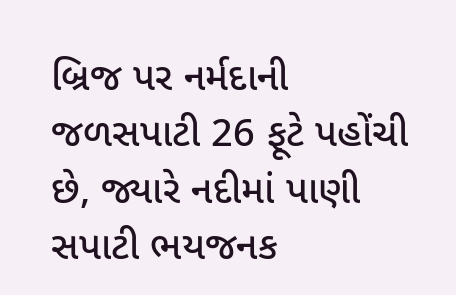બ્રિજ પર નર્મદાની જળસપાટી 26 ફૂટે પહોંચી છે, જ્યારે નદીમાં પાણી સપાટી ભયજનક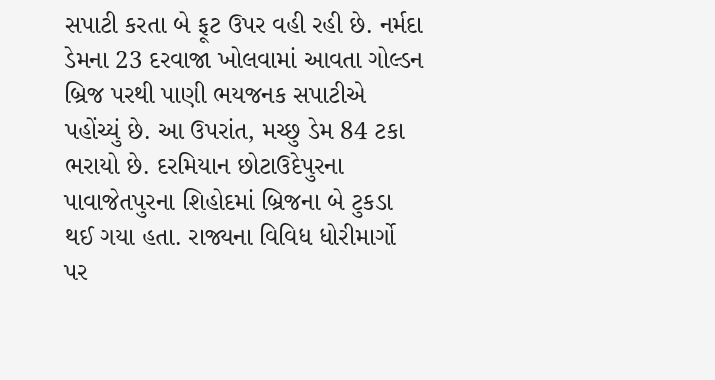સપાટી કરતા બે ફૂટ ઉપર વહી રહી છે. નર્મદા ડેમના 23 દરવાજા ખોલવામાં આવતા ગોલ્ડન બ્રિજ પરથી પાણી ભયજનક સપાટીએ પહોંચ્યું છે. આ ઉપરાંત, મચ્છુ ડેમ 84 ટકા ભરાયો છે. દરમિયાન છોટાઉદેપુરના પાવાજેતપુરના શિહોદમાં બ્રિજના બે ટુકડા થઈ ગયા હતા. રાજ્યના વિવિધ ધોરીમાર્ગો પર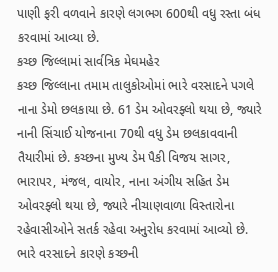પાણી ફરી વળવાને કારણે લગભગ 600થી વધુ રસ્તા બંધ કરવામાં આવ્યા છે.
કચ્છ જિલ્લામાં સાર્વત્રિક મેઘમહેર
કચ્છ જિલ્લાના તમામ તાલુકોઓમાં ભારે વરસાદને પગલે નાના ડેમો છલકાયા છે. 61 ડેમ ઓવરફ્લો થયા છે, જ્યારે નાની સિંચાઈ યોજનાના 70થી વધુ ડેમ છલકાવવાની તૈયારીમાં છે. કચ્છના મુખ્ય ડેમ પૈકી વિજય સાગર, ભારાપર, મંજલ, વાયોર, નાના અંગીય સહિત ડેમ ઓવરફ્લો થયા છે, જ્યારે નીચાણવાળા વિસ્તારોના રહેવાસીઓને સતર્ક રહેવા અનુરોધ કરવામાં આવ્યો છે. ભારે વરસાદને કારણે કચ્છની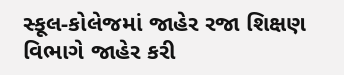સ્કૂલ-કોલેજમાં જાહેર રજા શિક્ષણ વિભાગે જાહેર કરી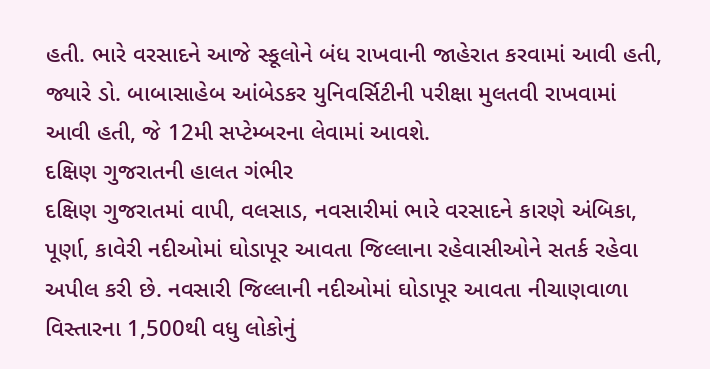હતી. ભારે વરસાદને આજે સ્કૂલોને બંધ રાખવાની જાહેરાત કરવામાં આવી હતી, જ્યારે ડો. બાબાસાહેબ આંબેડકર યુનિવર્સિટીની પરીક્ષા મુલતવી રાખવામાં આવી હતી, જે 12મી સપ્ટેમ્બરના લેવામાં આવશે.
દક્ષિણ ગુજરાતની હાલત ગંભીર
દક્ષિણ ગુજરાતમાં વાપી, વલસાડ, નવસારીમાં ભારે વરસાદને કારણે અંબિકા, પૂર્ણા, કાવેરી નદીઓમાં ઘોડાપૂર આવતા જિલ્લાના રહેવાસીઓને સતર્ક રહેવા અપીલ કરી છે. નવસારી જિલ્લાની નદીઓમાં ઘોડાપૂર આવતા નીચાણવાળા વિસ્તારના 1,500થી વધુ લોકોનું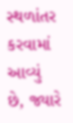સ્થળાંતર કરવામાં આવ્યું છે, જ્યારે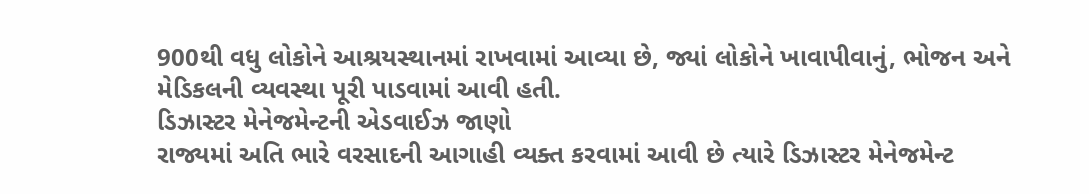900થી વધુ લોકોને આશ્રયસ્થાનમાં રાખવામાં આવ્યા છે, જ્યાં લોકોને ખાવાપીવાનું, ભોજન અને મેડિકલની વ્યવસ્થા પૂરી પાડવામાં આવી હતી.
ડિઝાસ્ટર મેનેજમેન્ટની એડવાઈઝ જાણો
રાજ્યમાં અતિ ભારે વરસાદની આગાહી વ્યક્ત કરવામાં આવી છે ત્યારે ડિઝાસ્ટર મેનેજમેન્ટ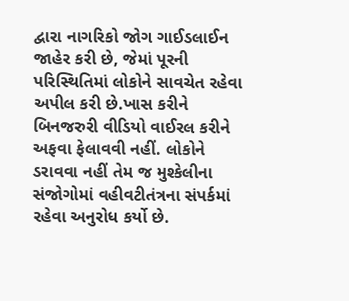દ્વારા નાગરિકો જોગ ગાઈડલાઈન જાહેર કરી છે, જેમાં પૂરની પરિસ્થિતિમાં લોકોને સાવચેત રહેવા અપીલ કરી છે.ખાસ કરીને બિનજરુરી વીડિયો વાઈરલ કરીને અફવા ફેલાવવી નહીં. લોકોને ડરાવવા નહીં તેમ જ મુશ્કેલીના સંજોગોમાં વહીવટીતંત્રના સંપર્કમાં રહેવા અનુરોધ કર્યો છે.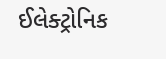ઈલેક્ટ્રોનિક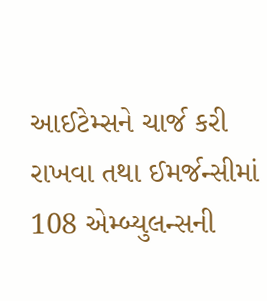આઈટેમ્સને ચાર્જ કરી રાખવા તથા ઈમર્જન્સીમાં 108 એમ્બ્યુલન્સની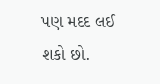પણ મદદ લઈ શકો છો.